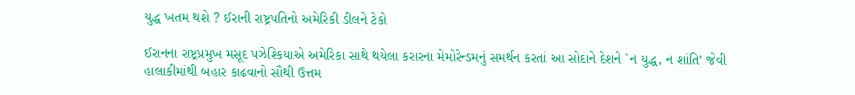યુદ્ધ ખતમ થશે ? ઈરાની રાષ્ટ્રપતિનો અમેરિકી ડીલને ટેકો

ઈરાનના રાષ્ટ્રપ્રમુખ મસૂદ પઝેશ્કિયાએ અમેરિકા સાથે થયેલા કરારના મેમોરેન્ડમનું સમર્થન કરતાં આ સોદાને દેશને `ન યુદ્ધ, ન શાંતિ’ જેવી હાલાકીમાંથી બહાર કાઢવાનો સૌથી ઉત્તમ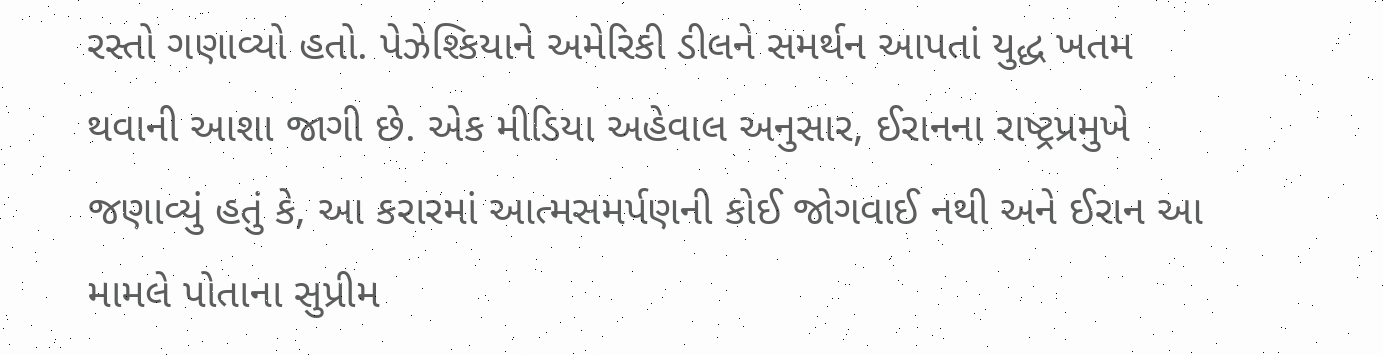રસ્તો ગણાવ્યો હતો. પેઝેશ્કિયાને અમેરિકી ડીલને સમર્થન આપતાં યુદ્ધ ખતમ થવાની આશા જાગી છે. એક મીડિયા અહેવાલ અનુસાર, ઈરાનના રાષ્ટ્રપ્રમુખે જણાવ્યું હતું કે, આ કરારમાં આત્મસમર્પણની કોઈ જોગવાઈ નથી અને ઈરાન આ મામલે પોતાના સુપ્રીમ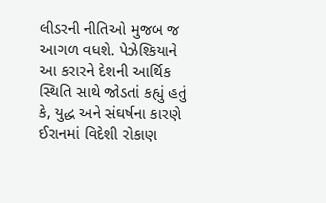લીડરની નીતિઓ મુજબ જ આગળ વધશે. પેઝેશ્કિયાને આ કરારને દેશની આર્થિક સ્થિતિ સાથે જોડતાં કહ્યું હતું કે, યુદ્ધ અને સંઘર્ષના કારણે ઈરાનમાં વિદેશી રોકાણ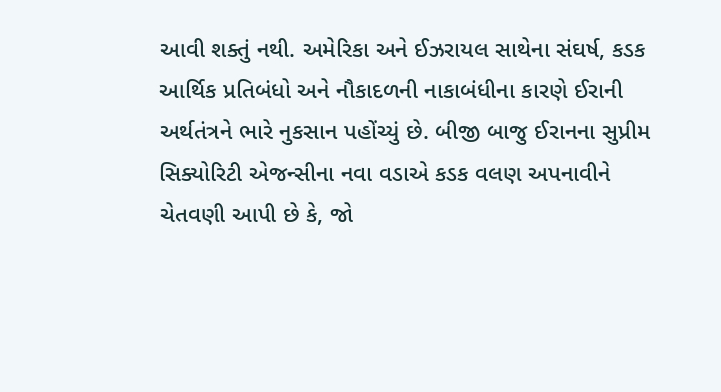આવી શક્તું નથી. અમેરિકા અને ઈઝરાયલ સાથેના સંઘર્ષ, કડક આર્થિક પ્રતિબંધો અને નૌકાદળની નાકાબંધીના કારણે ઈરાની અર્થતંત્રને ભારે નુકસાન પહોંચ્યું છે. બીજી બાજુ ઈરાનના સુપ્રીમ સિક્યોરિટી એજન્સીના નવા વડાએ કડક વલણ અપનાવીને ચેતવણી આપી છે કે, જો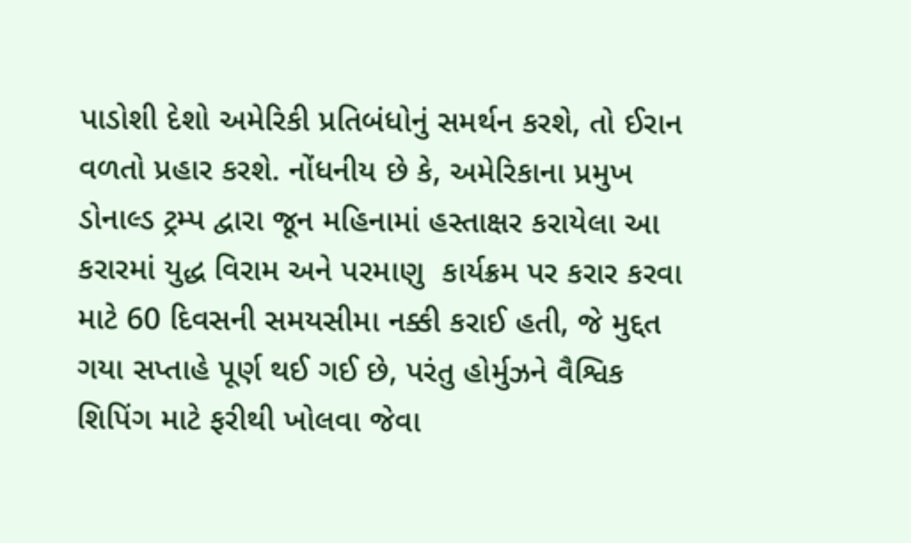પાડોશી દેશો અમેરિકી પ્રતિબંધોનું સમર્થન કરશે, તો ઈરાન વળતો પ્રહાર કરશે. નોંધનીય છે કે, અમેરિકાના પ્રમુખ ડોનાલ્ડ ટ્રમ્પ દ્વારા જૂન મહિનામાં હસ્તાક્ષર કરાયેલા આ કરારમાં યુદ્ધ વિરામ અને પરમાણુ  કાર્યક્રમ પર કરાર કરવા માટે 60 દિવસની સમયસીમા નક્કી કરાઈ હતી, જે મુદ્દત ગયા સપ્તાહે પૂર્ણ થઈ ગઈ છે, પરંતુ હોર્મુઝને વૈશ્વિક શિપિંગ માટે ફરીથી ખોલવા જેવા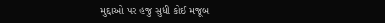મુદ્દાઓ પર હજુ સુધી કોઈ મજૂબ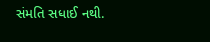સંમતિ સધાઈ નથી.